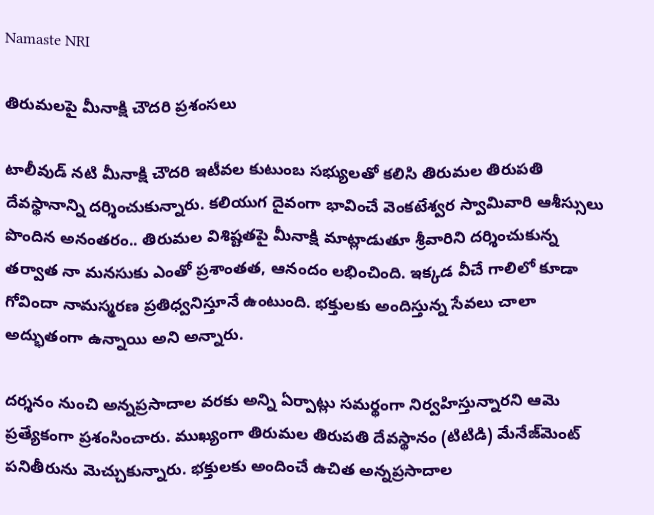Namaste NRI

తిరుమలపై మీనాక్షి చౌదరి ప్రశంసలు

టాలీవుడ్ నటి మీనాక్షి చౌద‌రి ఇటీవల కుటుంబ సభ్యులతో కలిసి తిరుమ‌ల తిరుప‌తి దేవ‌స్థానాన్ని దర్శించుకున్నారు. కలియుగ దైవంగా భావించే వెంక‌టేశ్వ‌ర‌ స్వామివారి ఆశీస్సులు పొందిన అనంతరం.. తిరుమల విశిష్టతపై మీనాక్షి మాట్లాడుతూ శ్రీవారిని దర్శించుకున్న తర్వాత నా మనసుకు ఎంతో ప్రశాంతత, ఆనందం లభించింది. ఇక్కడ వీచే గాలిలో కూడా గోవిందా నామస్మరణ ప్రతిధ్వనిస్తూనే ఉంటుంది. భక్తులకు అందిస్తున్న సేవలు చాలా అద్భుతంగా ఉన్నాయి అని అన్నారు.

దర్శనం నుంచి అన్నప్రసాదాల వరకు అన్ని ఏర్పాట్లు సమర్థంగా నిర్వహిస్తున్నారని ఆమె ప్రత్యేకంగా ప్రశంసించారు. ముఖ్యంగా తిరుమ‌ల తిరుప‌తి దేవ‌స్థానం (టిటిడి) మేనేజ్‌మెంట్ పనితీరును మెచ్చుకున్నారు. భక్తులకు అందించే ఉచిత అన్నప్రసాదాల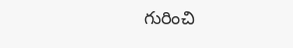గురించి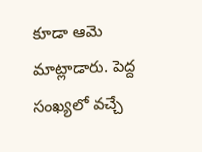కూడా ఆమె మాట్లాడారు. పెద్ద సంఖ్యలో వచ్చే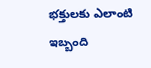భక్తులకు ఎలాంటి ఇబ్బంది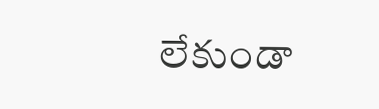లేకుండా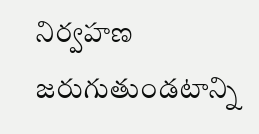నిర్వహణ జరుగుతుండటాన్ని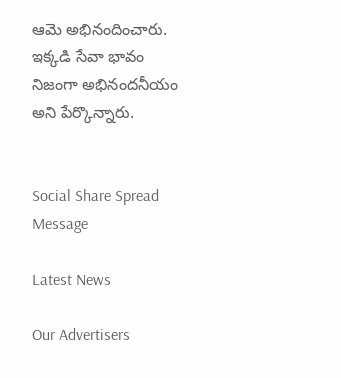ఆమె అభినందించారు. ఇక్కడి సేవా భావం నిజంగా అభినందనీయం అని పేర్కొన్నారు.


Social Share Spread Message

Latest News

Our Advertisers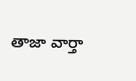తాజా వార్తా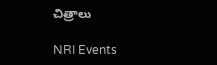చిత్రాలు

NRI Events